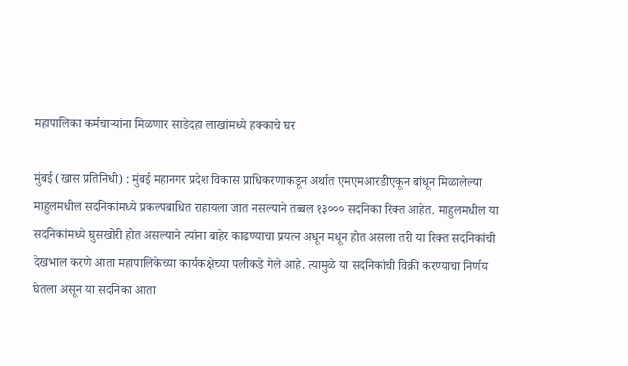महापालिका कर्मचाऱ्यांना मिळणार साडेदहा लाखांमध्ये हक्काचे घर

मुंबई (खास प्रतिनिधी) : मुंबई महानगर प्रदेश विकास प्राधिकरणाकडून अर्थात एमएमआरडीएकून बांधून मिळालेल्या माहुलमधील सदनिकांमध्ये प्रकल्पबाधित राहायला जात नसल्याने तब्बल १३००० सदनिका रिक्त आहेत. माहुलमधील या सदनिकांमध्ये घुसखोरी होत असल्याने त्यांना बाहेर काढण्याचा प्रयत्न अधून मधून होत असला तरी या रिक्त सदनिकांची देखभाल करणे आता महापालिकेच्या कार्यकक्षेच्या पलीकडे गेले आहे. त्यामुळे या सदनिकांची विक्री करण्याचा निर्णय घेतला असून या सदनिका आता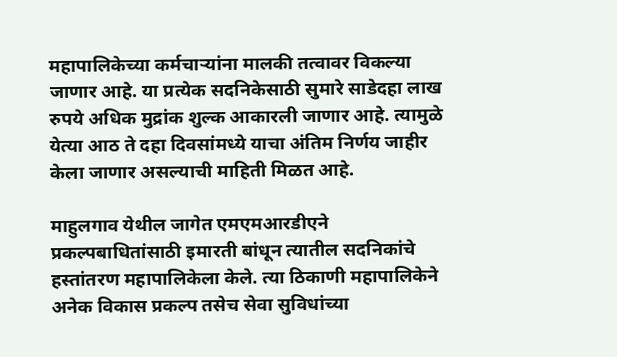महापालिकेच्या कर्मचाऱ्यांना मालकी तत्वावर विकल्या जाणार आहे. या प्रत्येक सदनिकेसाठी सुमारे साडेदहा लाख रुपये अधिक मुद्रांक शुल्क आकारली जाणार आहे. त्यामुळे येत्या आठ ते दहा दिवसांमध्ये याचा अंतिम निर्णय जाहीर केला जाणार असल्याची माहिती मिळत आहे.

माहुलगाव येथील जागेत एमएमआरडीएने प्रकल्पबाधितांसाठी इमारती बांधून त्यातील सदनिकांचे हस्तांतरण महापालिकेला केले. त्या ठिकाणी महापालिकेने अनेक विकास प्रकल्प तसेच सेवा सुविधांच्या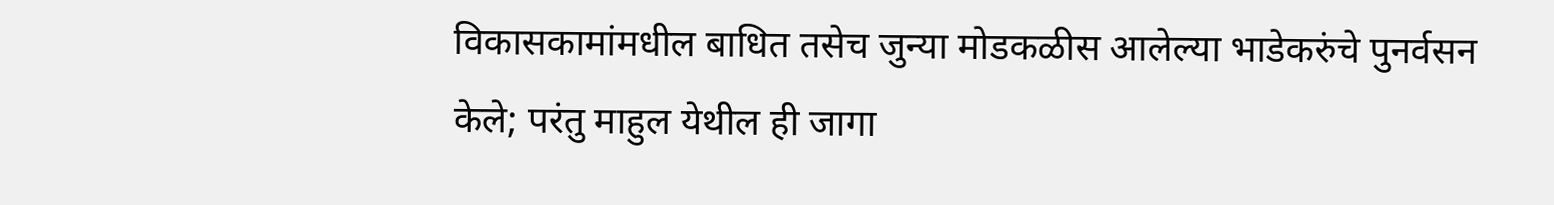विकासकामांमधील बाधित तसेच जुन्या मोडकळीस आलेल्या भाडेकरुंचे पुनर्वसन केले; परंतु माहुल येथील ही जागा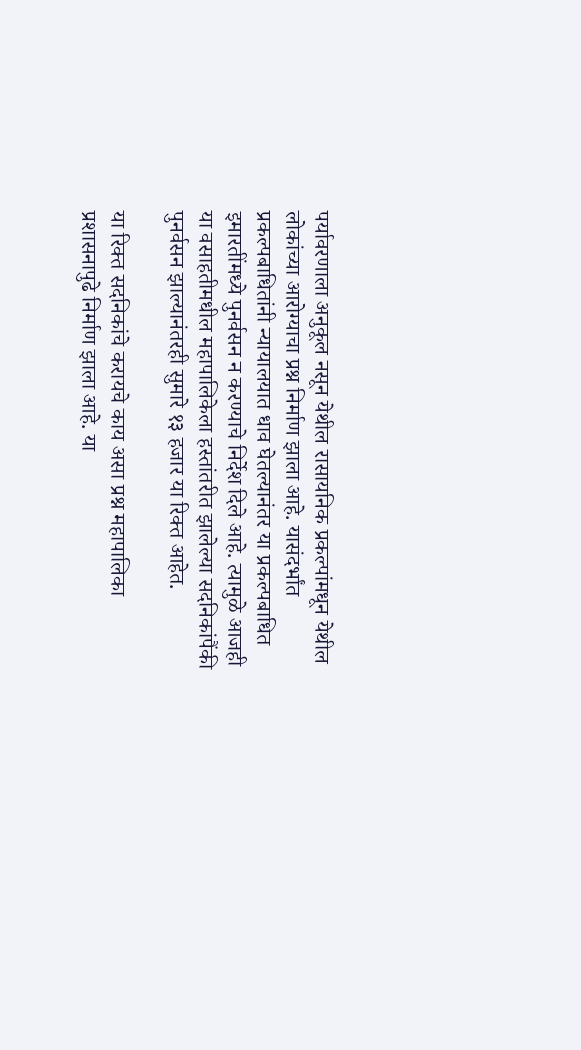पर्यावरणाला अनुकूल नसून येथील रासायनिक प्रकल्पांमधून येथील लोकांच्या आरोग्याचा प्रश्न निर्माण झाला आहे. यासंदर्भांत प्रकल्पबाधितांनी न्यायालयात धाव घेतल्यानंतर या प्रकल्पबाधित इमारतींमध्ये पुनर्वसन न करण्याचे निर्देश दिले आहे. त्यामुळे आजही या वसाहतीमधील महापालिकेला हस्तांतरीत झालेल्या सदनिकांपैंकी पुनर्वसन झाल्यानंतरही सुमारे १३ हजार या रिक्त आहेत.

या रिक्त सदनिकांचे करायचे काय असा प्रश्न महापालिका प्रशासनापुढे निर्माण झाला आहे. या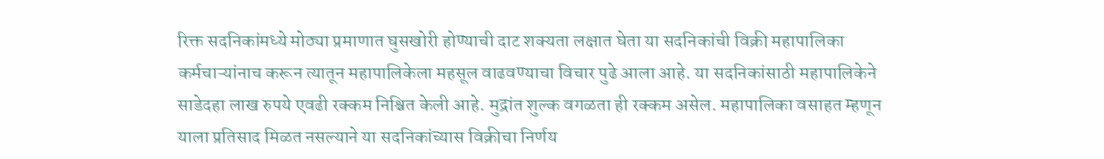रिक्त सदनिकांमध्ये मोठ्या प्रमाणात घुसखोरी होण्याची दाट शक्यता लक्षात घेता या सदनिकांची विक्री महापालिका कर्मचाऱ्यांनाच करून त्यातून महापालिकेला महसूल वाढवण्याचा विचार पुढे आला आहे. या सदनिकांसाठी महापालिकेने साडेदहा लाख रुपये एवढी रक्कम निश्चित केली आहे. मुद्रांत शुल्क वगळता ही रक्कम असेल. महापालिका वसाहत म्हणून याला प्रतिसाद मिळत नसल्याने या सदनिकांच्यास विक्रीचा निर्णय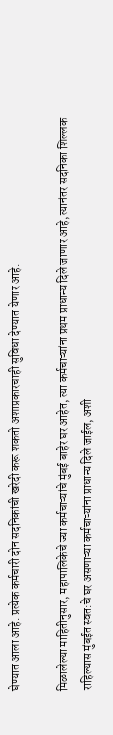घेण्यात आला आहे. प्रत्येक कर्मचारी दोन सदनिकांची खरेदी करू शकतो अशाप्रकारचाही सुविधा देण्यात येणार आहे.

मिळालेल्या माहितीनुसार, महापालिकेचे ज्या कर्मचाऱ्यांचे मुंबई बाहेर घर आहेत, त्या कर्मचाऱ्यांना प्रथम प्राधान्य दिले जाणार आहे, त्यानंतर सदनिका शिल्लक राहिल्यास मुंबईत स्वत:चे घर असणाऱ्या कर्मचाऱ्यांना प्राधान्य दिले जाईल, अशी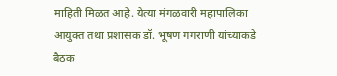माहिती मिळत आहे. येत्या मंगळवारी महापालिका आयुक्त तथा प्रशासक डॉ. भूषण गगराणी यांच्याकडे बैठक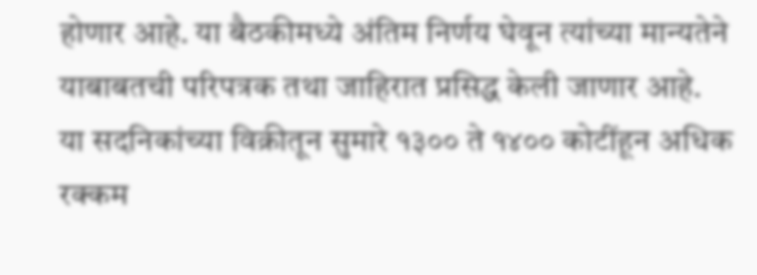होणार आहे. या बैठकीमध्ये अंतिम निर्णय घेवून त्यांच्या मान्यतेने याबाबतची परिपत्रक तथा जाहिरात प्रसिद्ध केली जाणार आहे.
या सदनिकांच्या विक्रीतून सुमारे १३०० ते १४०० कोटींहून अधिक रक्कम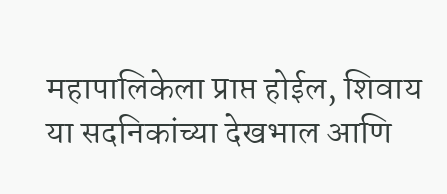महापालिकेला प्राप्त होईल, शिवाय या सदनिकांच्या देखभाल आणि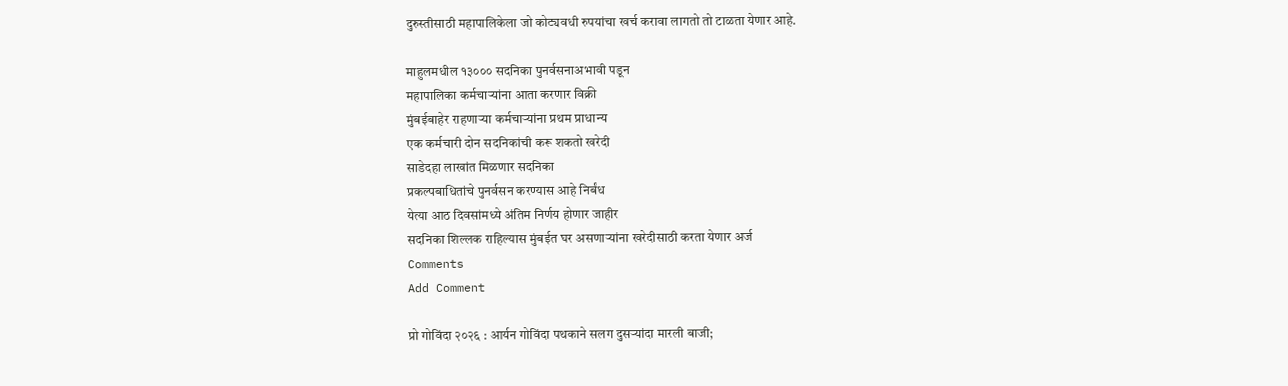दुरुस्तीसाठी महापालिकेला जो कोट्यवधी रुपयांचा खर्च करावा लागतो तो टाळता येणार आहे.

माहुलमधील १३००० सदनिका पुनर्वसनाअभावी पडून
महापालिका कर्मचाऱ्यांना आता करणार विक्री
मुंबईबाहेर राहणाऱ्या कर्मचाऱ्यांना प्रथम प्राधान्य
एक कर्मचारी दोन सदनिकांची करू शकतो खरेदी
साडेदहा लाखांत मिळणार सदनिका
प्रकल्पबाधितांचे पुनर्वसन करण्यास आहे निर्बंध
येत्या आठ दिवसांमध्ये अंतिम निर्णय होणार जाहीर
सदनिका शिल्लक राहिल्यास मुंबईत घर असणाऱ्यांना खरेदीसाठी करता येणार अर्ज
Comments
Add Comment

प्रो गोविंदा २०२६ : आर्यन गोविंदा पथकाने सलग दुसऱ्यांदा मारली बाजी;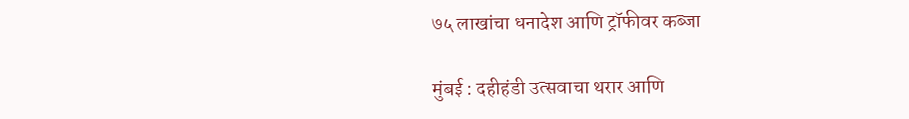७५ लाखांचा धनादेश आणि ट्रॉफीवर कब्जा

मुंबई : दहीहंडी उत्सवाचा थरार आणि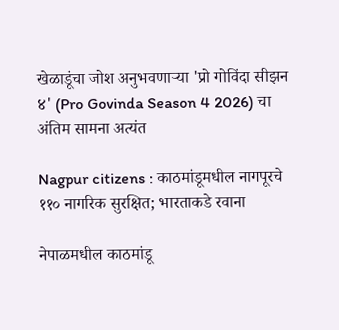खेळाडूंचा जोश अनुभवणाऱ्या 'प्रो गोविंदा सीझन ४' (Pro Govinda Season 4 2026) चा अंतिम सामना अत्यंत

Nagpur citizens : काठमांडूमधील नागपूरचे ११० नागरिक सुरक्षित; भारताकडे रवाना

नेपाळमधील काठमांडू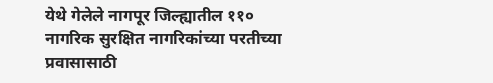येथे गेलेले नागपूर जिल्ह्यातील ११० नागरिक सुरक्षित नागरिकांच्या परतीच्या प्रवासासाठी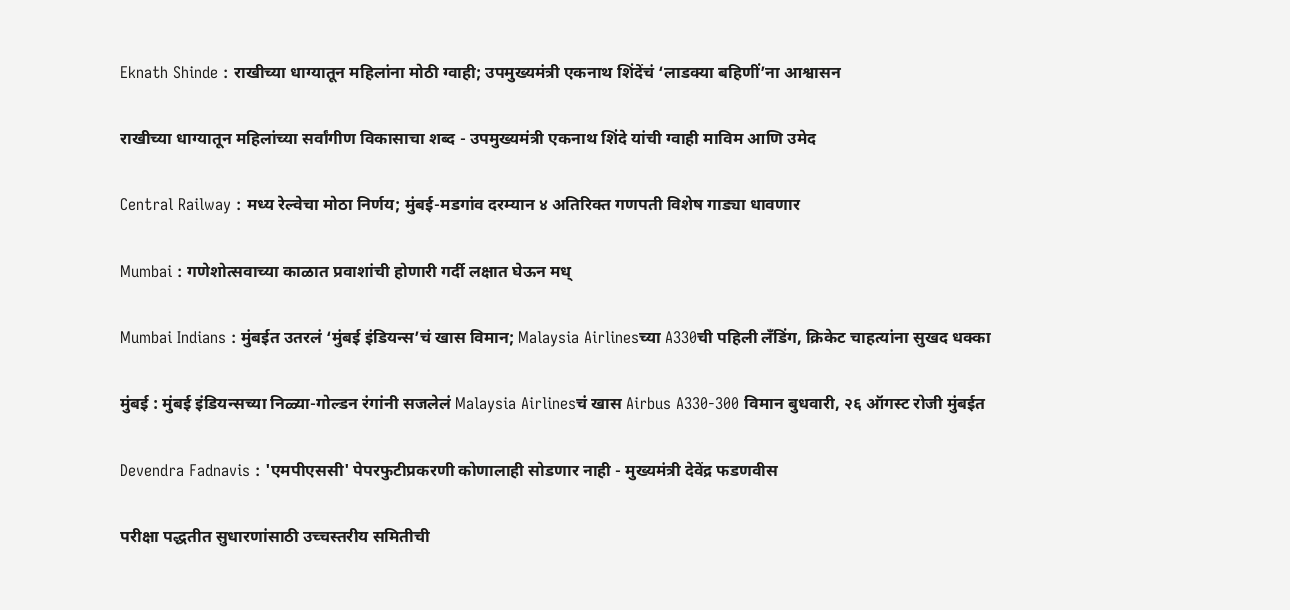Eknath Shinde : राखीच्या धाग्यातून महिलांना मोठी ग्वाही; उपमुख्यमंत्री एकनाथ शिंदेंचं ‘लाडक्या बहिणीं’ना आश्वासन

राखीच्या धाग्यातून महिलांच्या सर्वांगीण विकासाचा शब्द - उपमुख्यमंत्री एकनाथ शिंदे यांची ग्वाही माविम आणि उमेद

Central Railway : मध्य रेल्वेचा मोठा निर्णय; मुंबई-मडगांव दरम्यान ४ अतिरिक्त गणपती विशेष गाड्या धावणार

Mumbai : गणेशोत्सवाच्या काळात प्रवाशांची होणारी गर्दी लक्षात घेऊन मध्

Mumbai Indians : मुंबईत उतरलं ‘मुंबई इंडियन्स’चं खास विमान; Malaysia Airlinesच्या A330ची पहिली लँडिंग, क्रिकेट चाहत्यांना सुखद धक्का

मुंबई : मुंबई इंडियन्सच्या निळ्या-गोल्डन रंगांनी सजलेलं Malaysia Airlinesचं खास Airbus A330-300 विमान बुधवारी, २६ ऑगस्ट रोजी मुंबईत

Devendra Fadnavis : 'एमपीएससी' पेपरफुटीप्रकरणी कोणालाही सोडणार नाही - मुख्यमंत्री देवेंद्र फडणवीस

परीक्षा पद्धतीत सुधारणांसाठी उच्चस्तरीय समितीची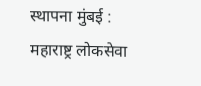स्थापना मुंबई : महाराष्ट्र लोकसेवा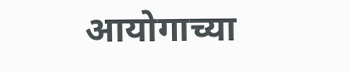आयोगाच्या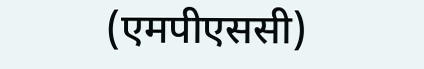(एमपीएससी)